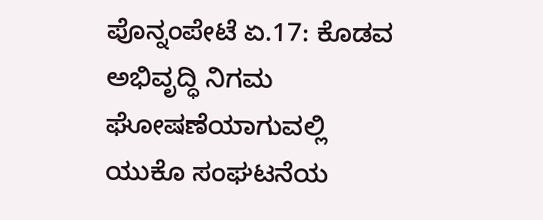ಪೊನ್ನಂಪೇಟೆ ಏ.17: ಕೊಡವ ಅಭಿವೃದ್ಧಿ ನಿಗಮ ಘೋಷಣೆಯಾಗುವಲ್ಲಿ ಯುಕೊ ಸಂಘಟನೆಯ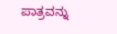ಪಾತ್ರವನ್ನು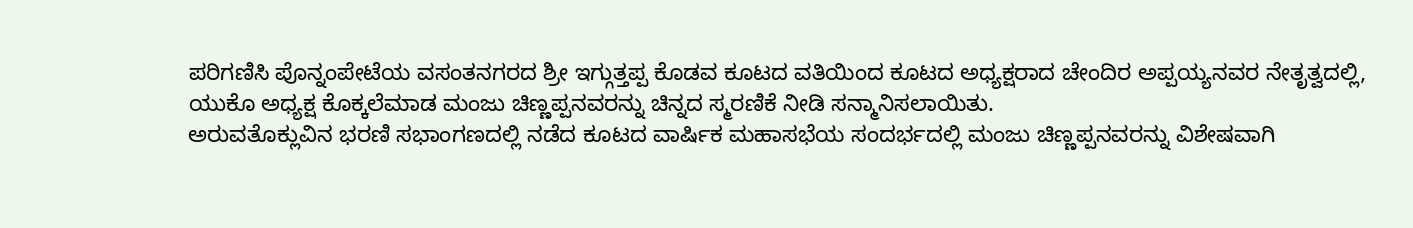ಪರಿಗಣಿಸಿ ಪೊನ್ನಂಪೇಟೆಯ ವಸಂತನಗರದ ಶ್ರೀ ಇಗ್ಗುತ್ತಪ್ಪ ಕೊಡವ ಕೂಟದ ವತಿಯಿಂದ ಕೂಟದ ಅಧ್ಯಕ್ಷರಾದ ಚೇಂದಿರ ಅಪ್ಪಯ್ಯನವರ ನೇತೃತ್ವದಲ್ಲಿ, ಯುಕೊ ಅಧ್ಯಕ್ಷ ಕೊಕ್ಕಲೆಮಾಡ ಮಂಜು ಚಿಣ್ಣಪ್ಪನವರನ್ನು ಚಿನ್ನದ ಸ್ಮರಣಿಕೆ ನೀಡಿ ಸನ್ಮಾನಿಸಲಾಯಿತು.
ಅರುವತೊಕ್ಲುವಿನ ಭರಣಿ ಸಭಾಂಗಣದಲ್ಲಿ ನಡೆದ ಕೂಟದ ವಾರ್ಷಿಕ ಮಹಾಸಭೆಯ ಸಂದರ್ಭದಲ್ಲಿ ಮಂಜು ಚಿಣ್ಣಪ್ಪನವರನ್ನು ವಿಶೇಷವಾಗಿ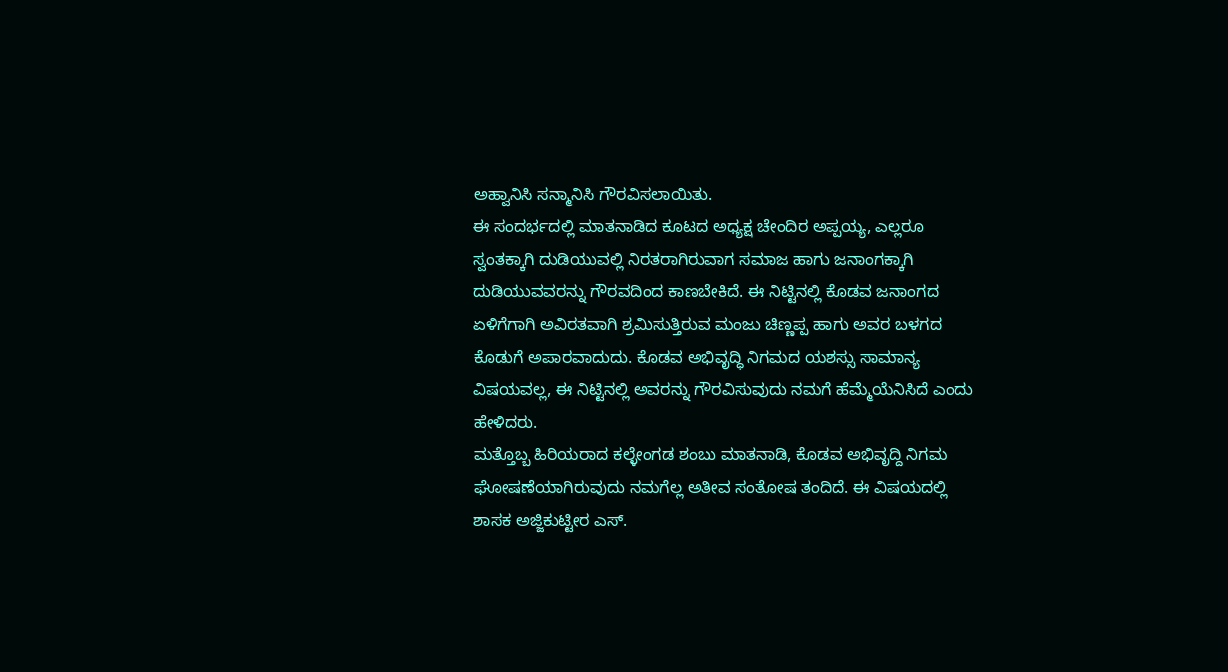ಅಹ್ವಾನಿಸಿ ಸನ್ಮಾನಿಸಿ ಗೌರವಿಸಲಾಯಿತು.
ಈ ಸಂದರ್ಭದಲ್ಲಿ ಮಾತನಾಡಿದ ಕೂಟದ ಅಧ್ಯಕ್ಷ ಚೇಂದಿರ ಅಪ್ಪಯ್ಯ, ಎಲ್ಲರೂ ಸ್ವಂತಕ್ಕಾಗಿ ದುಡಿಯುವಲ್ಲಿ ನಿರತರಾಗಿರುವಾಗ ಸಮಾಜ ಹಾಗು ಜನಾಂಗಕ್ಕಾಗಿ ದುಡಿಯುವವರನ್ನು ಗೌರವದಿಂದ ಕಾಣಬೇಕಿದೆ. ಈ ನಿಟ್ಟಿನಲ್ಲಿ ಕೊಡವ ಜನಾಂಗದ ಏಳಿಗೆಗಾಗಿ ಅವಿರತವಾಗಿ ಶ್ರಮಿಸುತ್ತಿರುವ ಮಂಜು ಚಿಣ್ಣಪ್ಪ ಹಾಗು ಅವರ ಬಳಗದ ಕೊಡುಗೆ ಅಪಾರವಾದುದು. ಕೊಡವ ಅಭಿವೃದ್ಧಿ ನಿಗಮದ ಯಶಸ್ಸು ಸಾಮಾನ್ಯ ವಿಷಯವಲ್ಲ, ಈ ನಿಟ್ಟಿನಲ್ಲಿ ಅವರನ್ನು ಗೌರವಿಸುವುದು ನಮಗೆ ಹೆಮ್ಮೆಯೆನಿಸಿದೆ ಎಂದು ಹೇಳಿದರು.
ಮತ್ತೊಬ್ಬ ಹಿರಿಯರಾದ ಕಲ್ಳೇಂಗಡ ಶಂಬು ಮಾತನಾಡಿ, ಕೊಡವ ಅಭಿವೃದ್ದಿ ನಿಗಮ ಘೋಷಣೆಯಾಗಿರುವುದು ನಮಗೆಲ್ಲ ಅತೀವ ಸಂತೋಷ ತಂದಿದೆ. ಈ ವಿಷಯದಲ್ಲಿ ಶಾಸಕ ಅಜ್ಜಿಕುಟ್ಟೀರ ಎಸ್.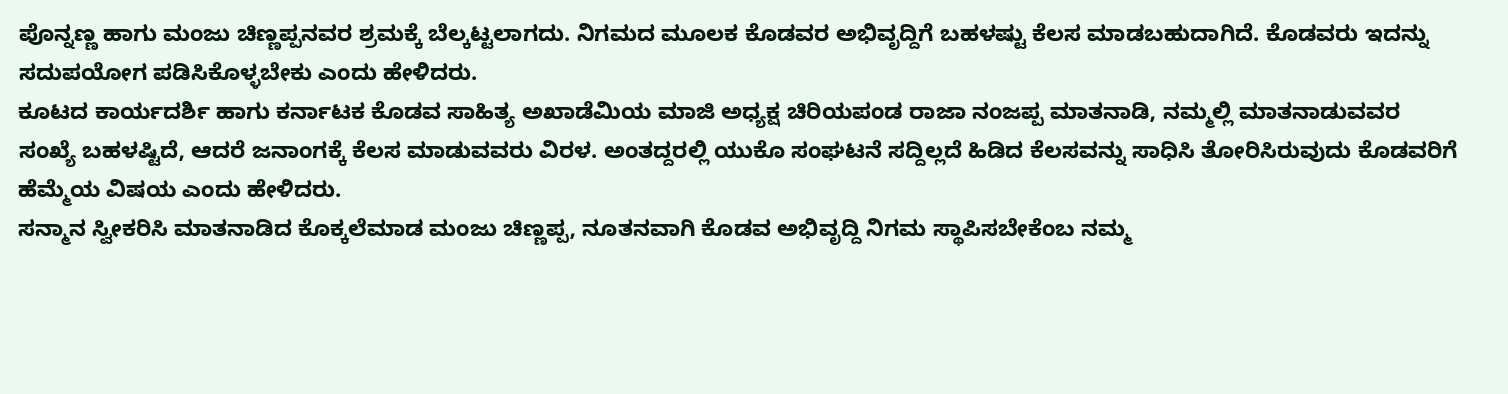ಪೊನ್ನಣ್ಣ ಹಾಗು ಮಂಜು ಚಿಣ್ಣಪ್ಪನವರ ಶ್ರಮಕ್ಕೆ ಬೆಲ್ಕಟ್ಟಲಾಗದು. ನಿಗಮದ ಮೂಲಕ ಕೊಡವರ ಅಭಿವೃದ್ದಿಗೆ ಬಹಳಷ್ಟು ಕೆಲಸ ಮಾಡಬಹುದಾಗಿದೆ. ಕೊಡವರು ಇದನ್ನು ಸದುಪಯೋಗ ಪಡಿಸಿಕೊಳ್ಳಬೇಕು ಎಂದು ಹೇಳಿದರು.
ಕೂಟದ ಕಾರ್ಯದರ್ಶಿ ಹಾಗು ಕರ್ನಾಟಕ ಕೊಡವ ಸಾಹಿತ್ಯ ಅಖಾಡೆಮಿಯ ಮಾಜಿ ಅಧ್ಯಕ್ಷ ಚಿರಿಯಪಂಡ ರಾಜಾ ನಂಜಪ್ಪ ಮಾತನಾಡಿ, ನಮ್ಮಲ್ಲಿ ಮಾತನಾಡುವವರ ಸಂಖ್ಯೆ ಬಹಳಷ್ಟಿದೆ, ಆದರೆ ಜನಾಂಗಕ್ಕೆ ಕೆಲಸ ಮಾಡುವವರು ವಿರಳ. ಅಂತದ್ದರಲ್ಲಿ ಯುಕೊ ಸಂಘಟನೆ ಸದ್ದಿಲ್ಲದೆ ಹಿಡಿದ ಕೆಲಸವನ್ನು ಸಾಧಿಸಿ ತೋರಿಸಿರುವುದು ಕೊಡವರಿಗೆ ಹೆಮ್ಮೆಯ ವಿಷಯ ಎಂದು ಹೇಳಿದರು.
ಸನ್ಮಾನ ಸ್ವೀಕರಿಸಿ ಮಾತನಾಡಿದ ಕೊಕ್ಕಲೆಮಾಡ ಮಂಜು ಚಿಣ್ಣಪ್ಪ, ನೂತನವಾಗಿ ಕೊಡವ ಅಭಿವೃದ್ದಿ ನಿಗಮ ಸ್ಥಾಪಿಸಬೇಕೆಂಬ ನಮ್ಮ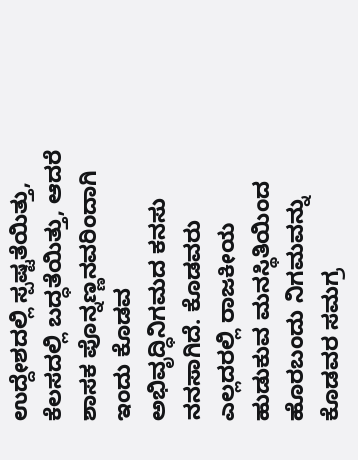ಉದ್ದೇಶದಲ್ಲಿ ಸ್ಪಷ್ಟತೆಯಿತ್ತು, ಕೆಲಸದಲ್ಲಿ ಬದ್ಧತೆಯಿತ್ತು, ಆದರೆ ಶಾಸಕ ಪೊನ್ನಣ್ಣನವರಿಂದಾಗಿ ಇಂದು ಕೊಡವ ಅಭಿವೃದ್ಧಿನಿಗಮದ ಕನಸು ನನಸಾಗಿದೆ. ಕೊಡವರು ಎಲ್ಲದರಲ್ಲಿ ರಾಜಕೀಯ ಹುಡುಕುವ ಮನಸ್ಥಿತಿಯಿಂದ ಹೊರಬಂದು ನಿಗಮವನ್ನು ಕೊಡವರ ಸಮಗ್ರ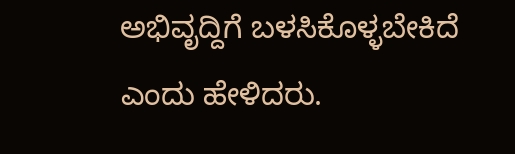ಅಭಿವೃದ್ದಿಗೆ ಬಳಸಿಕೊಳ್ಳಬೇಕಿದೆ ಎಂದು ಹೇಳಿದರು.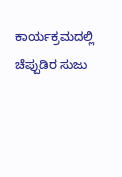ಕಾರ್ಯಕ್ರಮದಲ್ಲಿ ಚೆಪ್ಪುಡಿರ ಸುಜು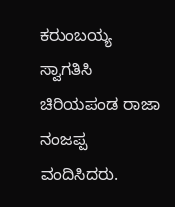ಕರುಂಬಯ್ಯ ಸ್ವಾಗತಿಸಿ ಚಿರಿಯಪಂಡ ರಾಜಾ ನಂಜಪ್ಪ ವಂದಿಸಿದರು.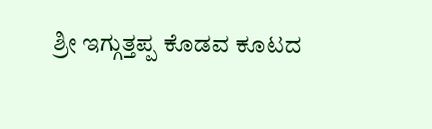ಶ್ರೀ ಇಗ್ಗುತ್ತಪ್ಪ ಕೊಡವ ಕೂಟದ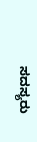ಸದಸ್ಯರು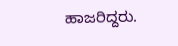ಹಾಜರಿದ್ದರು.